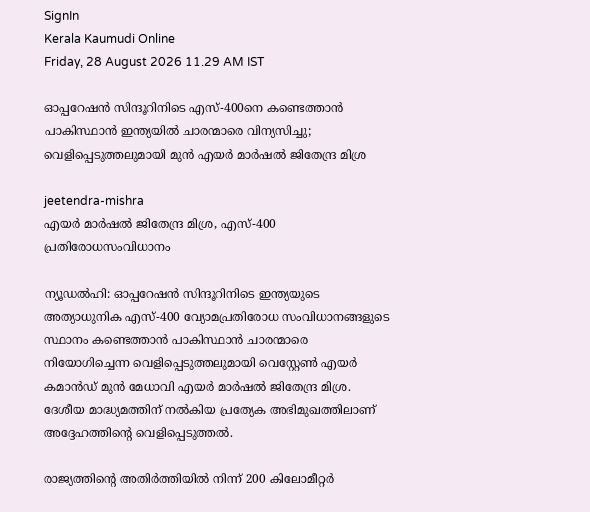SignIn
Kerala Kaumudi Online
Friday, 28 August 2026 11.29 AM IST

ഓപ്പറേഷൻ സിന്ദൂറിനിടെ എസ്-400നെ കണ്ടെത്താൻ പാകിസ്ഥാൻ ഇന്ത്യയിൽ ചാരന്മാരെ വിന്യസിച്ചു; വെളിപ്പെടുത്തലുമായി മുൻ എയർ മാർഷൽ ജിതേന്ദ്ര മിശ്ര

jeetendra-mishra
എയർ മാർഷൽ ജിതേന്ദ്ര മിശ്ര, എസ്-400 പ്രതിരോധസംവിധാനം

ന്യൂഡൽഹി: ഓപ്പറേഷൻ സിന്ദൂറിനിടെ ഇന്ത്യയുടെ അത്യാധുനിക എസ്-400 വ്യോമപ്രതിരോധ സംവിധാനങ്ങളുടെ സ്ഥാനം കണ്ടെത്താൻ പാകിസ്ഥാൻ ചാരന്മാരെ നിയോഗിച്ചെന്ന വെളിപ്പെടുത്തലുമായി വെസ്റ്റേൺ എയർ കമാൻഡ് മുൻ മേധാവി എയർ മാർഷൽ ജിതേന്ദ്ര മിശ്ര. ദേശീയ മാദ്ധ്യമത്തിന് നൽകിയ പ്രത്യേക അഭിമുഖത്തിലാണ് അദ്ദേഹത്തിന്റെ വെളിപ്പെടുത്തൽ.

രാജ്യത്തിന്റെ അതിർത്തിയിൽ നിന്ന് 200 കിലോമീറ്റർ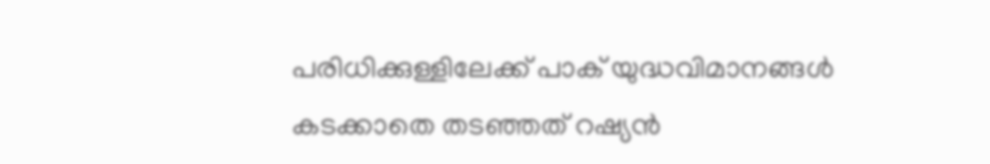പരിധിക്കുള്ളിലേക്ക് പാക് യുദ്ധവിമാനങ്ങൾ കടക്കാതെ തടഞ്ഞത് റഷ്യൻ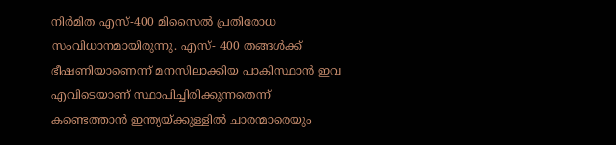നിർമിത എസ്-400 മിസൈൽ പ്രതിരോധ സംവിധാനമായിരുന്നു. എസ്- 400 തങ്ങൾക്ക് ഭീഷണിയാണെന്ന് മനസിലാക്കിയ പാകിസ്ഥാൻ ഇവ എവിടെയാണ് സ്ഥാപിച്ചിരിക്കുന്നതെന്ന് കണ്ടെത്താൻ ഇന്ത്യയ്ക്കുള്ളിൽ ചാരന്മാരെയും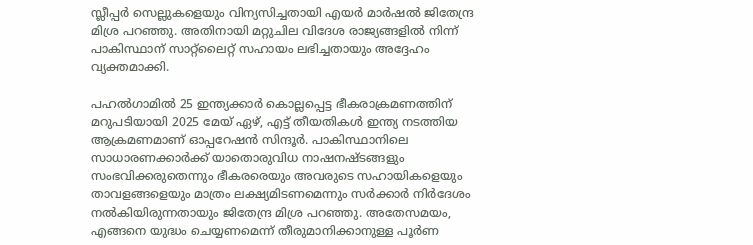സ്ലീപ്പർ സെല്ലുകളെയും വിന്യസിച്ചതായി എയർ മാർഷൽ ജിതേന്ദ്ര മിശ്ര പറഞ്ഞു. അതിനായി മറ്റുചില വിദേശ രാജ്യങ്ങളിൽ നിന്ന് പാകിസ്ഥാന് സാറ്റ്‌ലൈറ്റ് സഹായം ലഭിച്ചതായും അദ്ദേഹം വ്യക്തമാക്കി.

പഹൽഗാമിൽ 25 ഇന്ത്യക്കാർ കൊല്ലപ്പെട്ട ഭീകരാക്രമണത്തിന് മറുപടിയായി 2025 മേയ് ഏഴ്, എട്ട് തീയതികൾ ഇന്ത്യ നടത്തിയ ആക്രമണമാണ് ഓപ്പറേഷൻ സിന്ദൂർ. പാകിസ്ഥാനിലെ സാധാരണക്കാർക്ക് യാതൊരുവിധ നാഷനഷ്ടങ്ങളും സംഭവിക്കരുതെന്നും ഭീകരരെയും അവരുടെ സഹായികളെയും താവളങ്ങളെയും മാത്രം ലക്ഷ്യമിടണമെന്നും സർക്കാർ നിർദേശം നൽകിയിരുന്നതായും ജിതേന്ദ്ര മിശ്ര പറ‌ഞ്ഞു. അതേസമയം, എങ്ങനെ യുദ്ധം ചെയ്യണമെന്ന് തീരുമാനിക്കാനുള്ള പൂർണ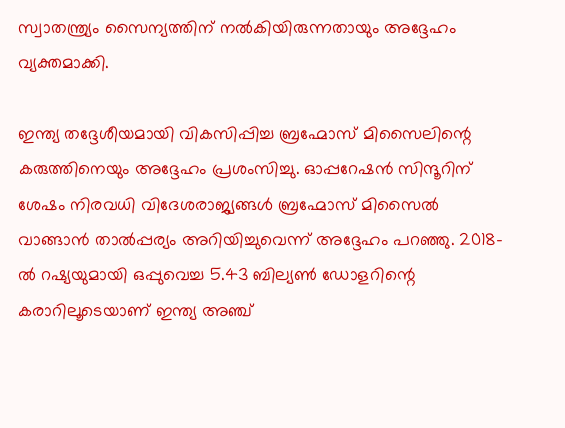സ്വാതന്ത്ര്യം സൈന്യത്തിന് നൽകിയിരുന്നതായും അദ്ദേഹം വ്യക്തമാക്കി.

ഇന്ത്യ തദ്ദേശീയമായി വികസിപ്പിച്ച ബ്രഹ്മോസ് മിസൈലിന്റെ കരുത്തിനെയും അദ്ദേഹം പ്രശംസിച്ചു. ഓപ്പറേഷൻ സിന്ദൂറിന് ശേഷം നിരവധി വിദേശരാജ്യങ്ങൾ ബ്രഹ്മോസ് മിസൈൽ വാങ്ങാൻ താൽപ്പര്യം അറിയിച്ചുവെന്ന് അദ്ദേഹം പറ‌ഞ്ഞു. 2018-ൽ റഷ്യയുമായി ഒപ്പുവെച്ച 5.43 ബില്യൺ ഡോളറിന്റെ കരാറിലൂടെയാണ് ഇന്ത്യ അഞ്ച്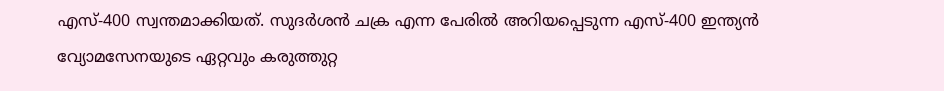എസ്-400 സ്വന്തമാക്കിയത്. സുദർശൻ ചക്ര എന്ന പേരിൽ അറിയപ്പെടുന്ന എസ്-400 ഇന്ത്യൻ വ്യോമസേനയുടെ ഏറ്റവും കരുത്തുറ്റ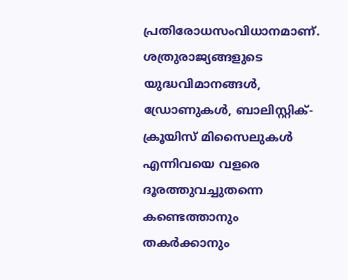പ്രതിരോധസംവിധാനമാണ്. ശത്രുരാജ്യങ്ങളുടെ യുദ്ധവിമാനങ്ങൾ, ഡ്രോണുകൾ, ബാലിസ്റ്റിക്-ക്രൂയിസ് മിസൈലുകൾ എന്നിവയെ വളരെ ദൂരത്തുവച്ചുതന്നെ കണ്ടെത്താനും തകർക്കാനും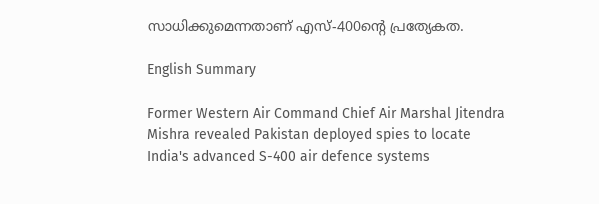സാധിക്കുമെന്നതാണ് എസ്-400ന്റെ പ്രത്യേകത.

English Summary

Former Western Air Command Chief Air Marshal Jitendra Mishra revealed Pakistan deployed spies to locate India's advanced S-400 air defence systems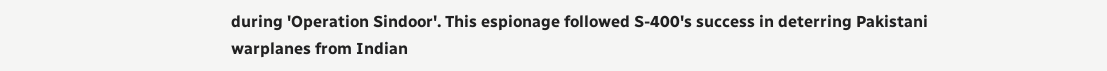during 'Operation Sindoor'. This espionage followed S-400's success in deterring Pakistani warplanes from Indian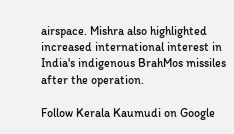airspace. Mishra also highlighted increased international interest in India's indigenous BrahMos missiles after the operation.

Follow Kerala Kaumudi on Google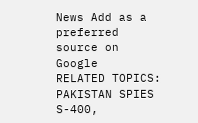News Add as a preferred source on Google
RELATED TOPICS: PAKISTAN SPIES S-400,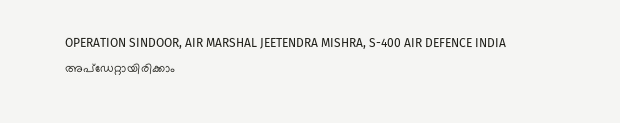OPERATION SINDOOR, AIR MARSHAL JEETENDRA MISHRA, S-400 AIR DEFENCE INDIA
അപ്ഡേറ്റായിരിക്കാം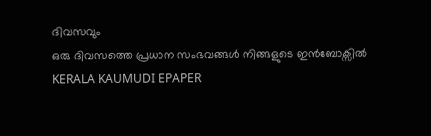ദിവസവും
ഒരു ദിവസത്തെ പ്രധാന സംഭവങ്ങൾ നിങ്ങളുടെ ഇൻബോക്സിൽ
KERALA KAUMUDI EPAPER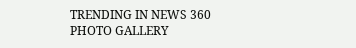TRENDING IN NEWS 360
PHOTO GALLERY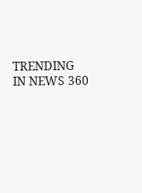TRENDING IN NEWS 360